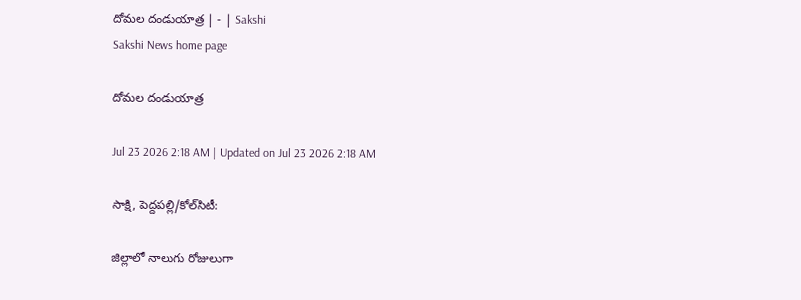దోమల దండుయాత్ర | - | Sakshi
Sakshi News home page

దోమల దండుయాత్ర

Jul 23 2026 2:18 AM | Updated on Jul 23 2026 2:18 AM

సాక్షి, పెద్దపల్లి/కోల్‌సిటీ:

జిల్లాలో నాలుగు రోజులుగా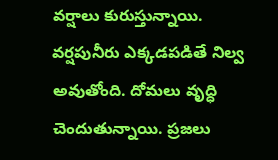వర్షాలు కురుస్తున్నాయి. వర్షపునీరు ఎక్కడపడితే నిల్వ అవుతోంది. దోమలు వృద్ధి చెందుతున్నాయి. ప్రజలు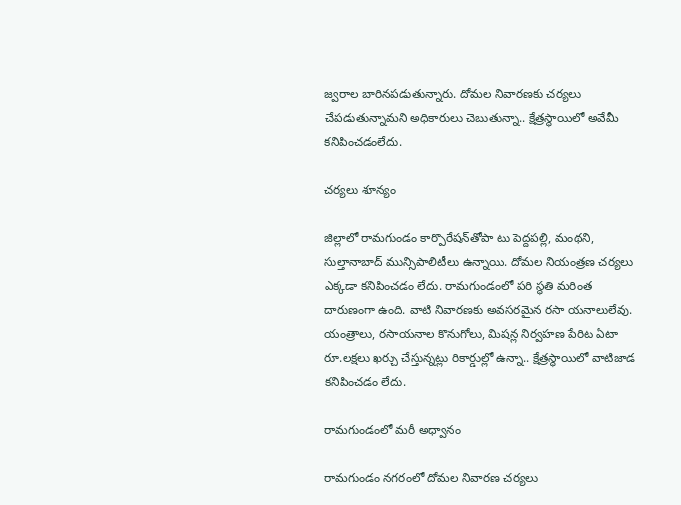జ్వరాల బారినపడుతున్నారు. దోమల నివారణకు చర్యలు చేపడుతున్నామని అధికారులు చెబుతున్నా.. క్షేత్రస్థాయిలో అవేమీ కనిపించడంలేదు.

చర్యలు శూన్యం

జిల్లాలో రామగుండం కార్పొరేషన్‌తోపా టు పెద్దపల్లి, మంథని, సుల్తానాబాద్‌ మున్సిపాలిటీలు ఉన్నాయి. దోమల నియంత్రణ చర్యలు ఎక్కడా కనిపించడం లేదు. రామగుండంలో పరి స్థతి మరింత దారుణంగా ఉంది. వాటి నివారణకు అవసరమైన రసా యనాలులేవు. యంత్రాలు, రసాయనాల కొనుగోలు, మిషన్ల నిర్వహణ పేరిట ఏటా రూ.లక్షలు ఖర్చు చేస్తున్నట్లు రికార్డుల్లో ఉన్నా.. క్షేత్రస్థాయిలో వాటిజాడ కనిపించడం లేదు.

రామగుండంలో మరీ అధ్వానం

రామగుండం నగరంలో దోమల నివారణ చర్యలు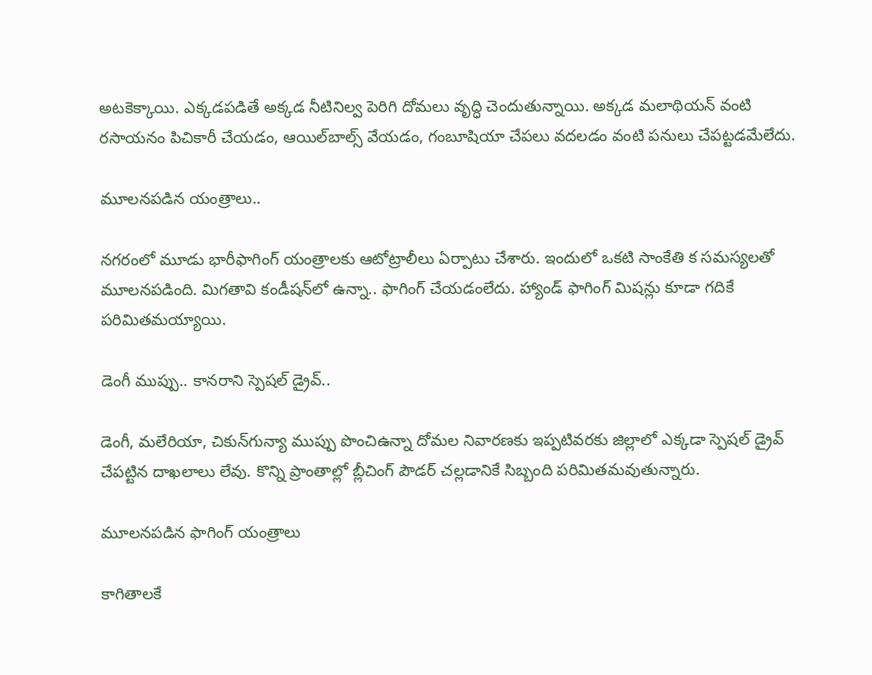అటకెక్కాయి. ఎక్కడపడితే అక్కడ నీటినిల్వ పెరిగి దోమలు వృద్ధి చెందుతున్నాయి. అక్కడ మలాథియన్‌ వంటి రసాయనం పిచికారీ చేయడం, ఆయిల్‌బాల్స్‌ వేయడం, గంబూషియా చేపలు వదలడం వంటి పనులు చేపట్టడమేలేదు.

మూలనపడిన యంత్రాలు..

నగరంలో మూడు భారీఫాగింగ్‌ యంత్రాలకు ఆటోట్రాలీలు ఏర్పాటు చేశారు. ఇందులో ఒకటి సాంకేతి క సమస్యలతో మూలనపడింది. మిగతావి కండీషన్‌లో ఉన్నా.. ఫాగింగ్‌ చేయడంలేదు. హ్యాండ్‌ ఫాగింగ్‌ మిషన్లు కూడా గదికే పరిమితమయ్యాయి.

డెంగీ ముప్పు.. కానరాని స్పెషల్‌ డ్రైవ్‌..

డెంగీ, మలేరియా, చికున్‌గున్యా ముప్పు పొంచిఉన్నా దోమల నివారణకు ఇప్పటివరకు జిల్లాలో ఎక్కడా స్పెషల్‌ డ్రైవ్‌ చేపట్టిన దాఖలాలు లేవు. కొన్ని ప్రాంతాల్లో బ్లీచింగ్‌ పౌడర్‌ చల్లడానికే సిబ్బంది పరిమితమవుతున్నారు.

మూలనపడిన ఫాగింగ్‌ యంత్రాలు

కాగితాలకే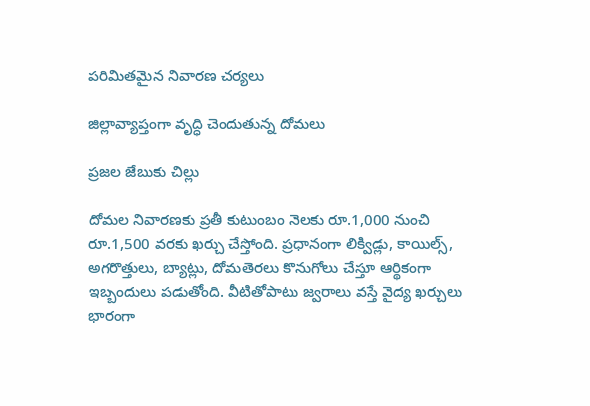పరిమితమైన నివారణ చర్యలు

జిల్లావ్యాప్తంగా వృద్ధి చెందుతున్న దోమలు

ప్రజల జేబుకు చిల్లు

దోమల నివారణకు ప్రతీ కుటుంబం నెలకు రూ.1,000 నుంచి రూ.1,500 వరకు ఖర్చు చేస్తోంది. ప్రధానంగా లిక్విడ్లు, కాయిల్స్‌, అగరొత్తులు, బ్యాట్లు, దోమతెరలు కొనుగోలు చేస్తూ ఆర్థికంగా ఇబ్బందులు పడుతోంది. వీటితోపాటు జ్వరాలు వస్తే వైద్య ఖర్చులు భారంగా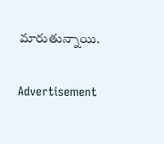మారుతున్నాయి.

Advertisement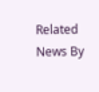Related News By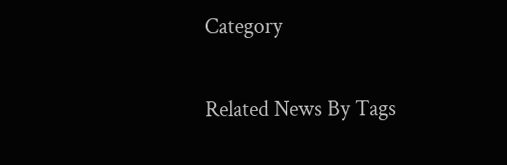Category

Related News By Tags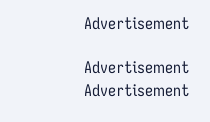Advertisement

Advertisement
Advertisement